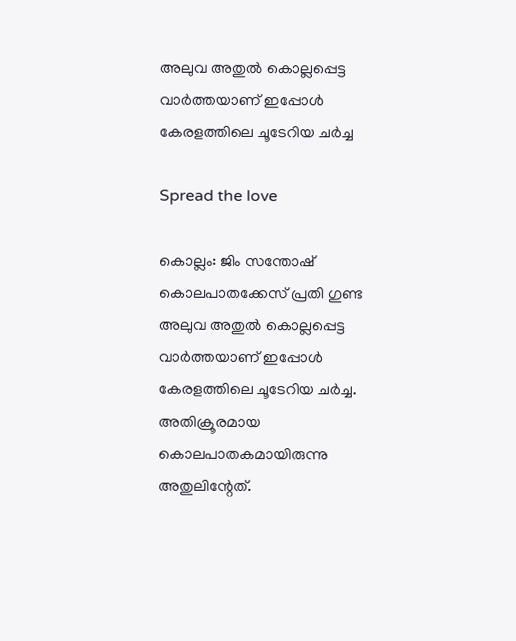അലുവ അതുല്‍ കൊല്ലപ്പെട്ട വാര്‍ത്തയാണ് ഇപ്പോള്‍ കേരളത്തിലെ ചൂടേറിയ ചര്‍ച്ച

Spread the love

കൊല്ലം: ജിം സന്തോഷ് കൊലപാതക്കേസ് പ്രതി ഗുണ്ട അലുവ അതുല്‍ കൊല്ലപ്പെട്ട വാര്‍ത്തയാണ് ഇപ്പോള്‍ കേരളത്തിലെ ചൂടേറിയ ചര്‍ച്ച. അതിക്രൂരമായ കൊലപാതകമായിരുന്നു അതുലിന്റേത്.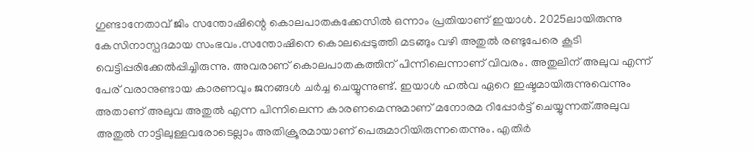ഗുണ്ടാനേതാവ് ജിം സന്തോഷിന്റെ കൊലപാതകക്കേസില്‍ ഒന്നാം പ്രതിയാണ് ഇയാള്‍. 2025ലായിരുന്നു കേസിനാസ്പദമായ സംഭവം.സന്തോഷിനെ കൊലപ്പെടുത്തി മടങ്ങും വഴി അതുല്‍ രണ്ടുപേരെ കൂടി വെട്ടിപ്പരിക്കേല്‍പ്പിച്ചിരുന്നു. അവരാണ് കൊലപാതകത്തിന് പിന്നിലെന്നാണ് വിവരം. അതുലിന് അലുവ എന്ന് പേര് വരാനുണ്ടായ കാരണവും ജനങ്ങള്‍ ചര്‍ച്ച ചെയ്യുന്നുണ്ട്. ഇയാള്‍ ഹല്‍വ ഏറെ ഇഷ്ടമായിരുന്നുവെന്നും അതാണ് അലുവ അതുല്‍ എന്ന പിന്നിലെന്ന കാരണമെന്നുമാണ് മനോരമ റിപ്പോര്‍ട്ട് ചെയ്യുന്നത്.അലുവ അതുല്‍ നാട്ടിലുള്ളവരോടെല്ലാം അതിക്രൂരമായാണ് പെരുമാറിയിരുന്നതെന്നും. എതിര്‍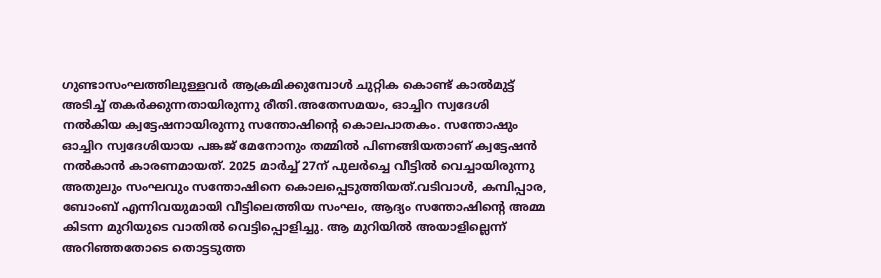ഗുണ്ടാസംഘത്തിലുള്ളവര്‍ ആക്രമിക്കുമ്പോള്‍ ചുറ്റിക കൊണ്ട് കാല്‍മുട്ട് അടിച്ച് തകര്‍ക്കുന്നതായിരുന്നു രീതി.അതേസമയം, ഓച്ചിറ സ്വദേശി നല്‍കിയ ക്വട്ടേഷനായിരുന്നു സന്തോഷിന്റെ കൊലപാതകം. സന്തോഷും ഓച്ചിറ സ്വദേശിയായ പങ്കജ് മേനോനും തമ്മില്‍ പിണങ്ങിയതാണ് ക്വട്ടേഷന്‍ നല്‍കാന്‍ കാരണമായത്. 2025 മാര്‍ച്ച് 27ന് പുലര്‍ച്ചെ വീട്ടില്‍ വെച്ചായിരുന്നു അതുലും സംഘവും സന്തോഷിനെ കൊലപ്പെടുത്തിയത്.വടിവാള്‍, കമ്പിപ്പാര, ബോംബ് എന്നിവയുമായി വീട്ടിലെത്തിയ സംഘം, ആദ്യം സന്തോഷിന്റെ അമ്മ കിടന്ന മുറിയുടെ വാതില്‍ വെട്ടിപ്പൊളിച്ചു. ആ മുറിയില്‍ അയാളില്ലെന്ന് അറിഞ്ഞതോടെ തൊട്ടടുത്ത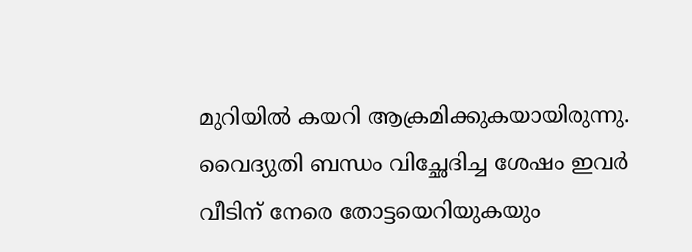മുറിയില്‍ കയറി ആക്രമിക്കുകയായിരുന്നു. വൈദ്യുതി ബന്ധം വിച്ഛേദിച്ച ശേഷം ഇവര്‍ വീടിന് നേരെ തോട്ടയെറിയുകയും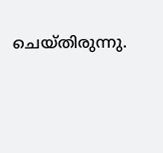ചെയ്തിരുന്നു.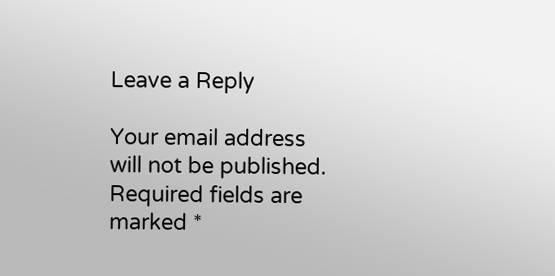Leave a Reply

Your email address will not be published. Required fields are marked *